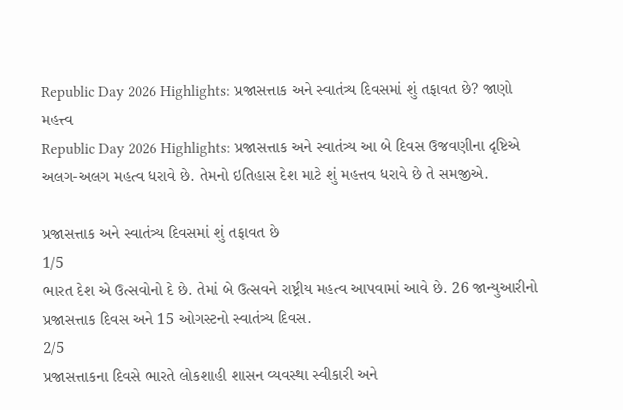Republic Day 2026 Highlights: પ્રજાસત્તાક અને સ્વાતંત્ર્ય દિવસમાં શું તફાવત છે? જાણો મહત્ત્વ
Republic Day 2026 Highlights: પ્રજાસત્તાક અને સ્વાતંત્ર્ય આ બે દિવસ ઉજવણીના દૃષ્ટિએ અલગ-અલગ મહત્વ ધરાવે છે. તેમનો ઇતિહાસ દેશ માટે શું મહત્તવ ધરાવે છે તે સમજીએ.

પ્રજાસત્તાક અને સ્વાતંત્ર્ય દિવસમાં શું તફાવત છે
1/5
ભારત દેશ એ ઉત્સવોનો દે છે. તેમાં બે ઉત્સવને રાષ્ટ્રીય મહત્વ આપવામાં આવે છે. 26 જાન્યુઆરીનો પ્રજાસત્તાક દિવસ અને 15 ઓગસ્ટનો સ્વાતંત્ર્ય દિવસ.
2/5
પ્રજાસત્તાકના દિવસે ભારતે લોકશાહી શાસન વ્યવસ્થા સ્વીકારી અને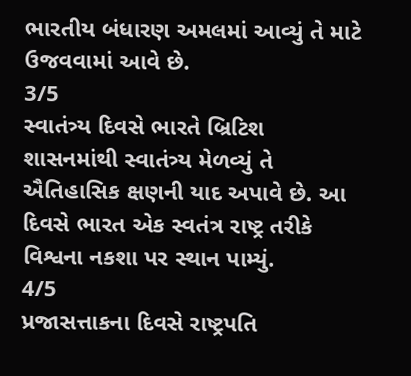ભારતીય બંધારણ અમલમાં આવ્યું તે માટે ઉજવવામાં આવે છે.
3/5
સ્વાતંત્ર્ય દિવસે ભારતે બ્રિટિશ શાસનમાંથી સ્વાતંત્ર્ય મેળવ્યું તે ઐતિહાસિક ક્ષણની યાદ અપાવે છે. આ દિવસે ભારત એક સ્વતંત્ર રાષ્ટ્ર તરીકે વિશ્વના નકશા પર સ્થાન પામ્યું.
4/5
પ્રજાસત્તાકના દિવસે રાષ્ટ્રપતિ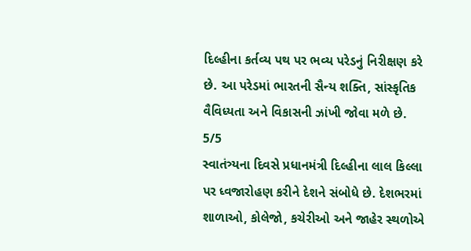દિલ્હીના કર્તવ્ય પથ પર ભવ્ય પરેડનું નિરીક્ષણ કરે છે. આ પરેડમાં ભારતની સૈન્ય શક્તિ, સાંસ્કૃતિક વૈવિધ્યતા અને વિકાસની ઝાંખી જોવા મળે છે.
5/5
સ્વાતંત્ર્યના દિવસે પ્રધાનમંત્રી દિલ્હીના લાલ કિલ્લા પર ધ્વજારોહણ કરીને દેશને સંબોધે છે. દેશભરમાં શાળાઓ, કોલેજો, કચેરીઓ અને જાહેર સ્થળોએ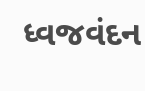ધ્વજવંદન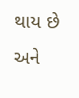થાય છે અને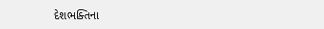દેશભક્તિના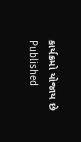કાર્યક્રમો યોજાય છે
Published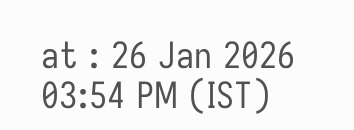at : 26 Jan 2026 03:54 PM (IST)